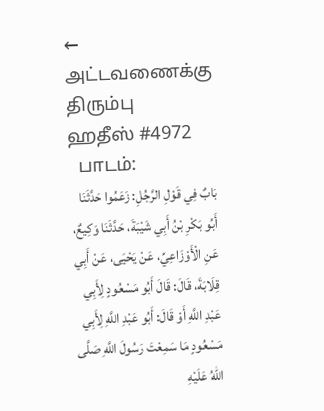← அட்டவணைக்கு திரும்பு
ஹதீஸ் #4972
  பாடம்:
بَابٌ فِي قَوْلِ الرَّجُلِ: زَعَمُوا حَدَّثَنَا أَبُو بَكْرِ بْنُ أَبِي شَيْبَةَ، حَدَّثَنَا وَكِيعٌ، عَنِ الْأَوْزَاعِيِّ، عَنْ يَحْيَى، عَنْ أَبِي قِلَابَةَ، قَالَ: قَالَ أَبُو مَسْعُودٍ لِأَبِي عَبْدِ اللَّهِ أَوْ قَالَ: أَبُو عَبْدِ اللَّهِ لِأَبِي مَسْعُودٍ مَا سَمِعْتَ رَسُولَ اللَّهِ صَلَّى اللهُ عَلَيْهِ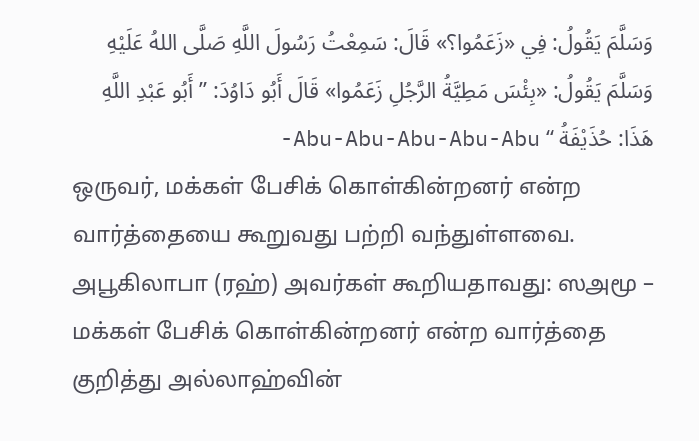وَسَلَّمَ يَقُولُ: فِي «زَعَمُوا؟» قَالَ: سَمِعْتُ رَسُولَ اللَّهِ صَلَّى اللهُ عَلَيْهِ وَسَلَّمَ يَقُولُ: «بِئْسَ مَطِيَّةُ الرَّجُلِ زَعَمُوا» قَالَ أَبُو دَاوُدَ: ” أَبُو عَبْدِ اللَّهِ هَذَا: حُذَيْفَةُ “ Abu-Abu-Abu-Abu-Abu-
ஒருவர், மக்கள் பேசிக் கொள்கின்றனர் என்ற வார்த்தையை கூறுவது பற்றி வந்துள்ளவை. அபூகிலாபா (ரஹ்) அவர்கள் கூறியதாவது: ஸஅமூ – மக்கள் பேசிக் கொள்கின்றனர் என்ற வார்த்தை குறித்து அல்லாஹ்வின்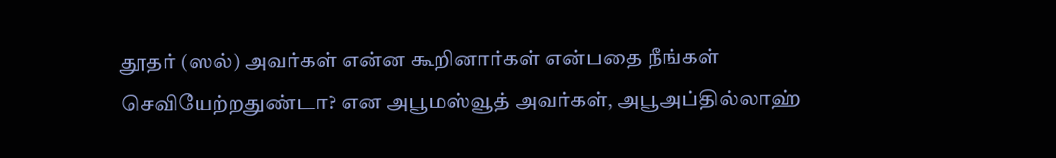தூதர் (ஸல்) அவர்கள் என்ன கூறினார்கள் என்பதை நீங்கள் செவியேற்றதுண்டா? என அபூமஸ்வூத் அவர்கள், அபூஅப்தில்லாஹ்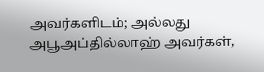அவர்களிடம்; அல்லது அபூஅப்தில்லாஹ் அவர்கள்,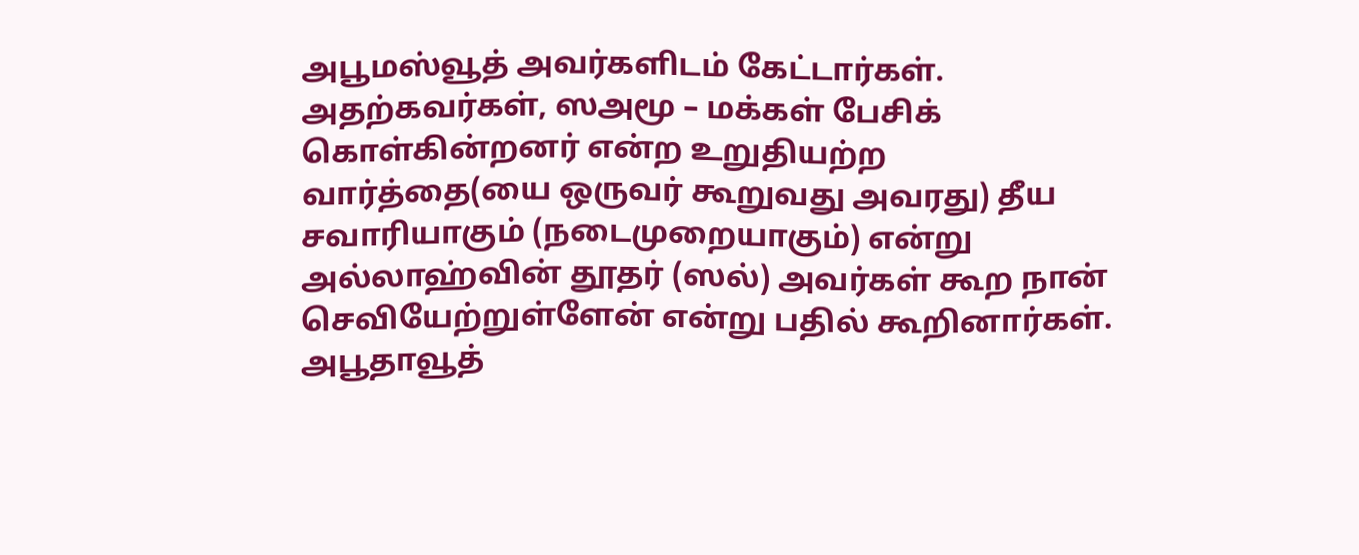அபூமஸ்வூத் அவர்களிடம் கேட்டார்கள். அதற்கவர்கள், ஸஅமூ – மக்கள் பேசிக் கொள்கின்றனர் என்ற உறுதியற்ற வார்த்தை(யை ஒருவர் கூறுவது அவரது) தீய சவாரியாகும் (நடைமுறையாகும்) என்று அல்லாஹ்வின் தூதர் (ஸல்) அவர்கள் கூற நான் செவியேற்றுள்ளேன் என்று பதில் கூறினார்கள். அபூதாவூத்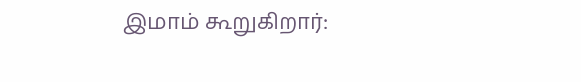இமாம் கூறுகிறார்: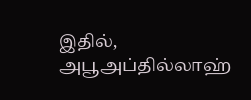இதில், அபூஅப்தில்லாஹ்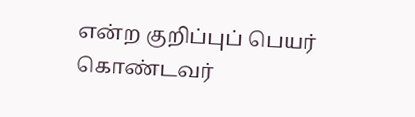என்ற குறிப்புப் பெயர் கொண்டவர்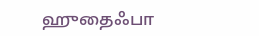ஹுதைஃபா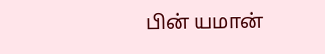பின் யமான்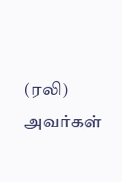(ரலி) அவர்கள்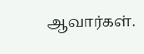ஆவார்கள்.